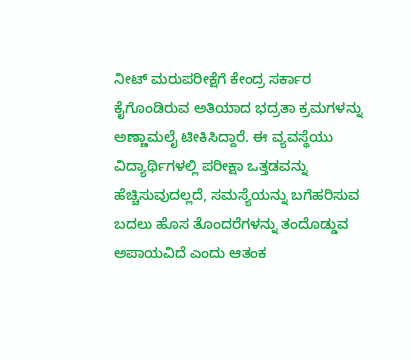ನೀಟ್ ಮರುಪರೀಕ್ಷೆಗೆ ಕೇಂದ್ರ ಸರ್ಕಾರ ಕೈಗೊಂಡಿರುವ ಅತಿಯಾದ ಭದ್ರತಾ ಕ್ರಮಗಳನ್ನು ಅಣ್ಣಾಮಲೈ ಟೀಕಿಸಿದ್ದಾರೆ. ಈ ವ್ಯವಸ್ಥೆಯು ವಿದ್ಯಾರ್ಥಿಗಳಲ್ಲಿ ಪರೀಕ್ಷಾ ಒತ್ತಡವನ್ನು ಹೆಚ್ಚಿಸುವುದಲ್ಲದೆ, ಸಮಸ್ಯೆಯನ್ನು ಬಗೆಹರಿಸುವ ಬದಲು ಹೊಸ ತೊಂದರೆಗಳನ್ನು ತಂದೊಡ್ಡುವ ಅಪಾಯವಿದೆ ಎಂದು ಆತಂಕ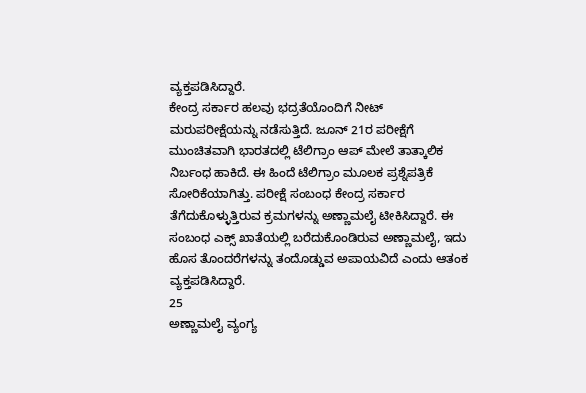ವ್ಯಕ್ತಪಡಿಸಿದ್ದಾರೆ.
ಕೇಂದ್ರ ಸರ್ಕಾರ ಹಲವು ಭದ್ರತೆಯೊಂದಿಗೆ ನೀಟ್ ಮರುಪರೀಕ್ಷೆಯನ್ನು ನಡೆಸುತ್ತಿದೆ. ಜೂನ್ 21ರ ಪರೀಕ್ಷೆಗೆ ಮುಂಚಿತವಾಗಿ ಭಾರತದಲ್ಲಿ ಟೆಲಿಗ್ರಾಂ ಆಪ್ ಮೇಲೆ ತಾತ್ಕಾಲಿಕ ನಿರ್ಬಂಧ ಹಾಕಿದೆ. ಈ ಹಿಂದೆ ಟೆಲಿಗ್ರಾಂ ಮೂಲಕ ಪ್ರಶ್ನೆಪತ್ರಿಕೆ ಸೋರಿಕೆಯಾಗಿತ್ತು. ಪರೀಕ್ಷೆ ಸಂಬಂಧ ಕೇಂದ್ರ ಸರ್ಕಾರ ತೆಗೆದುಕೊಳ್ಳುತ್ತಿರುವ ಕ್ರಮಗಳನ್ನು ಅಣ್ಣಾಮಲೈ ಟೀಕಿಸಿದ್ದಾರೆ. ಈ ಸಂಬಂಧ ಎಕ್ಸ್ ಖಾತೆಯಲ್ಲಿ ಬರೆದುಕೊಂಡಿರುವ ಅಣ್ಣಾಮಲೈ, ಇದು ಹೊಸ ತೊಂದರೆಗಳನ್ನು ತಂದೊಡ್ಡುವ ಅಪಾಯವಿದೆ ಎಂದು ಆತಂಕ ವ್ಯಕ್ತಪಡಿಸಿದ್ದಾರೆ.
25
ಅಣ್ಣಾಮಲೈ ವ್ಯಂಗ್ಯ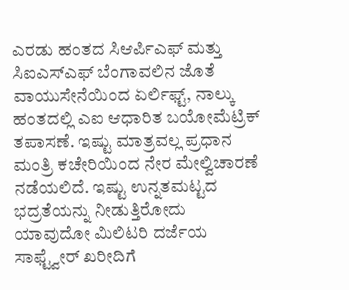ಎರಡು ಹಂತದ ಸಿಆರ್ಪಿಎಫ್ ಮತ್ತು ಸಿಐಎಸ್ಎಫ್ ಬೆಂಗಾವಲಿನ ಜೊತೆ ವಾಯುಸೇನೆಯಿಂದ ಏರ್ಲಿಫ್ಟ್, ನಾಲ್ಕು ಹಂತದಲ್ಲಿ ಎಐ ಆಧಾರಿತ ಬಯೋಮೆಟ್ರಿಕ್ ತಪಾಸಣೆ. ಇಷ್ಟು ಮಾತ್ರವಲ್ಲ ಪ್ರಧಾನ ಮಂತ್ರಿ ಕಚೇರಿಯಿಂದ ನೇರ ಮೇಲ್ವಿಚಾರಣೆ ನಡೆಯಲಿದೆ. ಇಷ್ಟು ಉನ್ನತಮಟ್ಟದ ಭದ್ರತೆಯನ್ನು ನೀಡುತ್ತಿರೋದು ಯಾವುದೋ ಮಿಲಿಟರಿ ದರ್ಜೆಯ ಸಾಫ್ಟ್ವೇರ್ ಖರೀದಿಗೆ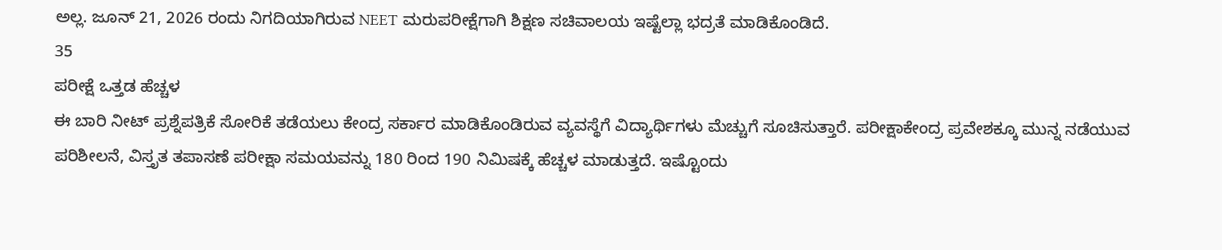ಅಲ್ಲ. ಜೂನ್ 21, 2026 ರಂದು ನಿಗದಿಯಾಗಿರುವ NEET ಮರುಪರೀಕ್ಷೆಗಾಗಿ ಶಿಕ್ಷಣ ಸಚಿವಾಲಯ ಇಷ್ಟೆಲ್ಲಾ ಭದ್ರತೆ ಮಾಡಿಕೊಂಡಿದೆ.
35
ಪರೀಕ್ಷೆ ಒತ್ತಡ ಹೆಚ್ಚಳ
ಈ ಬಾರಿ ನೀಟ್ ಪ್ರಶ್ನೆಪತ್ರಿಕೆ ಸೋರಿಕೆ ತಡೆಯಲು ಕೇಂದ್ರ ಸರ್ಕಾರ ಮಾಡಿಕೊಂಡಿರುವ ವ್ಯವಸ್ಥೆಗೆ ವಿದ್ಯಾರ್ಥಿಗಳು ಮೆಚ್ಚುಗೆ ಸೂಚಿಸುತ್ತಾರೆ. ಪರೀಕ್ಷಾಕೇಂದ್ರ ಪ್ರವೇಶಕ್ಕೂ ಮುನ್ನ ನಡೆಯುವ ಪರಿಶೀಲನೆ, ವಿಸ್ತೃತ ತಪಾಸಣೆ ಪರೀಕ್ಷಾ ಸಮಯವನ್ನು 180 ರಿಂದ 190 ನಿಮಿಷಕ್ಕೆ ಹೆಚ್ಚಳ ಮಾಡುತ್ತದೆ. ಇಷ್ಟೊಂದು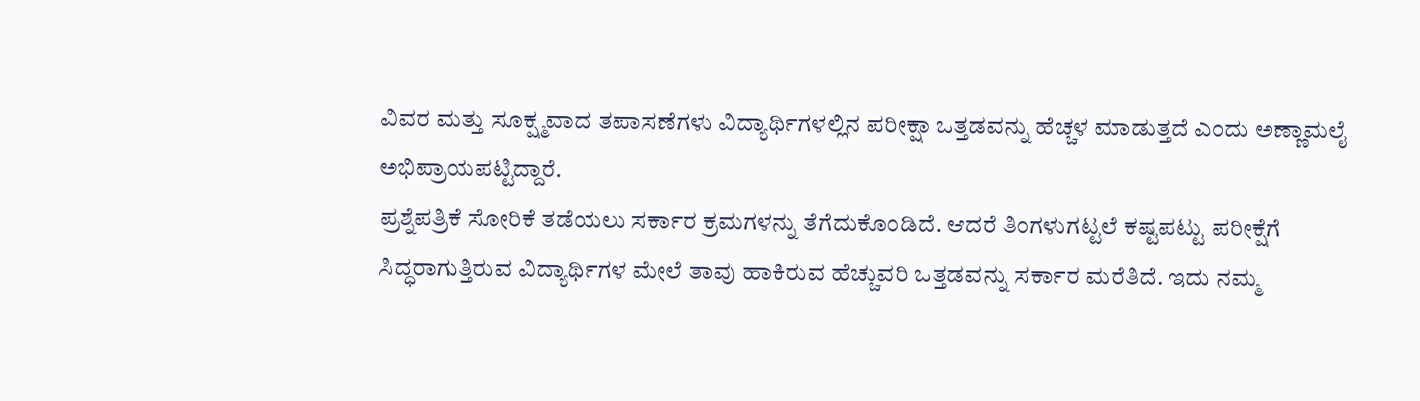ವಿವರ ಮತ್ತು ಸೂಕ್ಷ್ಮವಾದ ತಪಾಸಣೆಗಳು ವಿದ್ಯಾರ್ಥಿಗಳಲ್ಲಿನ ಪರೀಕ್ಷಾ ಒತ್ತಡವನ್ನು ಹೆಚ್ಚಳ ಮಾಡುತ್ತದೆ ಎಂದು ಅಣ್ಣಾಮಲೈ ಅಭಿಪ್ರಾಯಪಟ್ಟಿದ್ದಾರೆ.
ಪ್ರಶ್ನೆಪತ್ರಿಕೆ ಸೋರಿಕೆ ತಡೆಯಲು ಸರ್ಕಾರ ಕ್ರಮಗಳನ್ನು ತೆಗೆದುಕೊಂಡಿದೆ. ಆದರೆ ತಿಂಗಳುಗಟ್ಟಲೆ ಕಷ್ಟಪಟ್ಟು ಪರೀಕ್ಷೆಗೆ ಸಿದ್ಧರಾಗುತ್ತಿರುವ ವಿದ್ಯಾರ್ಥಿಗಳ ಮೇಲೆ ತಾವು ಹಾಕಿರುವ ಹೆಚ್ಚುವರಿ ಒತ್ತಡವನ್ನು ಸರ್ಕಾರ ಮರೆತಿದೆ. ಇದು ನಮ್ಮ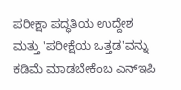ಪರೀಕ್ಷಾ ಪದ್ಧತಿಯ ಉದ್ದೇಶ ಮತ್ತು 'ಪರೀಕ್ಷೆಯ ಒತ್ತಡ'ವನ್ನು ಕಡಿಮೆ ಮಾಡಬೇಕೆಂಬ ಎನ್ಇಪಿ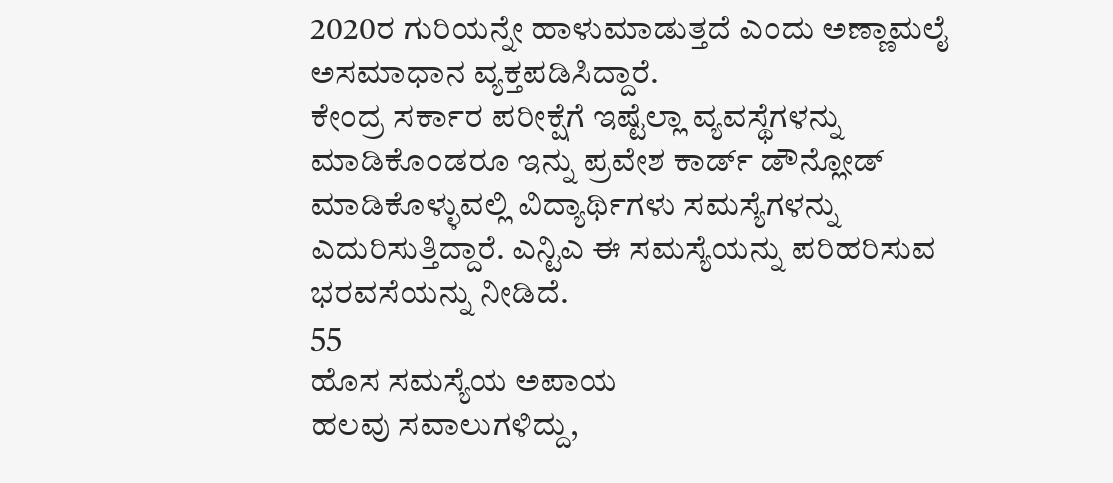2020ರ ಗುರಿಯನ್ನೇ ಹಾಳುಮಾಡುತ್ತದೆ ಎಂದು ಅಣ್ಣಾಮಲೈ ಅಸಮಾಧಾನ ವ್ಯಕ್ತಪಡಿಸಿದ್ದಾರೆ.
ಕೇಂದ್ರ ಸರ್ಕಾರ ಪರೀಕ್ಷೆಗೆ ಇಷ್ಟೆಲ್ಲಾ ವ್ಯವಸ್ಥೆಗಳನ್ನು ಮಾಡಿಕೊಂಡರೂ ಇನ್ನು ಪ್ರವೇಶ ಕಾರ್ಡ್ ಡೌನ್ಲೋಡ್ ಮಾಡಿಕೊಳ್ಳುವಲ್ಲಿ ವಿದ್ಯಾರ್ಥಿಗಳು ಸಮಸ್ಯೆಗಳನ್ನು ಎದುರಿಸುತ್ತಿದ್ದಾರೆ. ಎನ್ಟಿಎ ಈ ಸಮಸ್ಯೆಯನ್ನು ಪರಿಹರಿಸುವ ಭರವಸೆಯನ್ನು ನೀಡಿದೆ.
55
ಹೊಸ ಸಮಸ್ಯೆಯ ಅಪಾಯ
ಹಲವು ಸವಾಲುಗಳಿದ್ದು,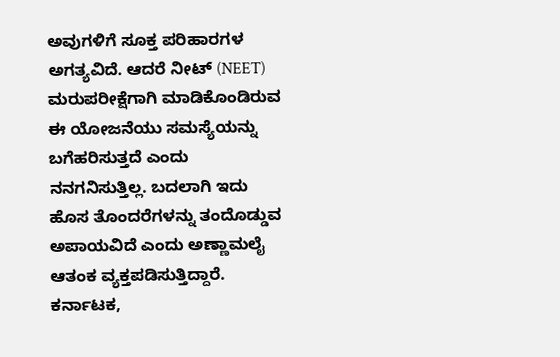ಅವುಗಳಿಗೆ ಸೂಕ್ತ ಪರಿಹಾರಗಳ ಅಗತ್ಯವಿದೆ. ಆದರೆ ನೀಟ್ (NEET) ಮರುಪರೀಕ್ಷೆಗಾಗಿ ಮಾಡಿಕೊಂಡಿರುವ ಈ ಯೋಜನೆಯು ಸಮಸ್ಯೆಯನ್ನು ಬಗೆಹರಿಸುತ್ತದೆ ಎಂದು ನನಗನಿಸುತ್ತಿಲ್ಲ. ಬದಲಾಗಿ ಇದು ಹೊಸ ತೊಂದರೆಗಳನ್ನು ತಂದೊಡ್ಡುವ ಅಪಾಯವಿದೆ ಎಂದು ಅಣ್ಣಾಮಲೈ ಆತಂಕ ವ್ಯಕ್ತಪಡಿಸುತ್ತಿದ್ದಾರೆ.
ಕರ್ನಾಟಕ,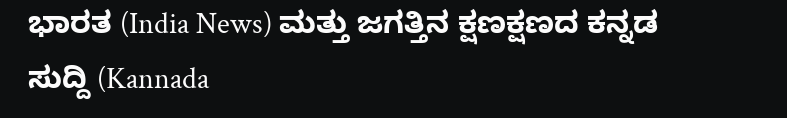ಭಾರತ (India News) ಮತ್ತು ಜಗತ್ತಿನ ಕ್ಷಣಕ್ಷಣದ ಕನ್ನಡ ಸುದ್ದಿ (Kannada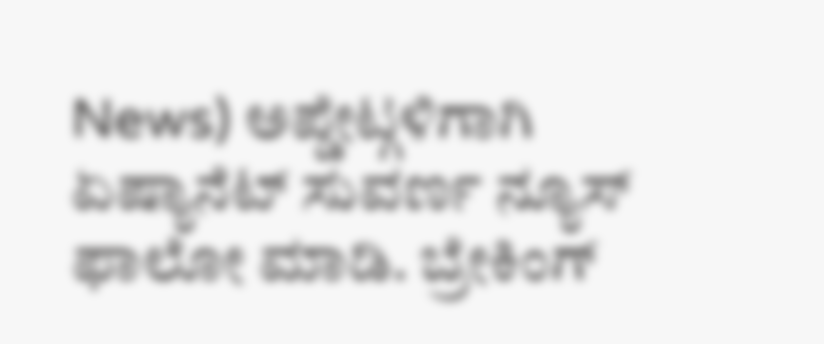News) ಅಪ್ಡೇಟ್ಗಳಿಗಾಗಿ ಏಷ್ಯಾನೆಟ್ ಸುವರ್ಣ ನ್ಯೂಸ್ ಫಾಲೋ ಮಾಡಿ. ಬ್ರೇಕಿಂಗ್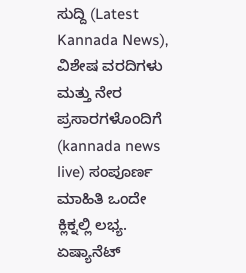ಸುದ್ದಿ (Latest Kannada News), ವಿಶೇಷ ವರದಿಗಳು ಮತ್ತು ನೇರ ಪ್ರಸಾರಗಳೊಂದಿಗೆ (kannada news live) ಸಂಪೂರ್ಣ ಮಾಹಿತಿ ಒಂದೇ ಕ್ಲಿಕ್ನಲ್ಲಿ ಲಭ್ಯ. ಏಷ್ಯಾನೆಟ್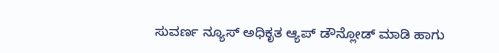ಸುವರ್ಣ ನ್ಯೂಸ್ ಅಧಿಕೃತ ಆ್ಯಪ್ ಡೌನ್ಲೋಡ್ ಮಾಡಿ ಹಾಗು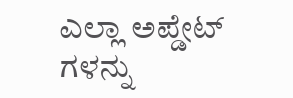ಎಲ್ಲಾ ಅಪ್ಡೇಟ್ ಗಳನ್ನು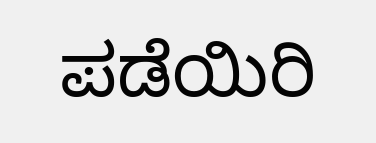ಪಡೆಯಿರಿ